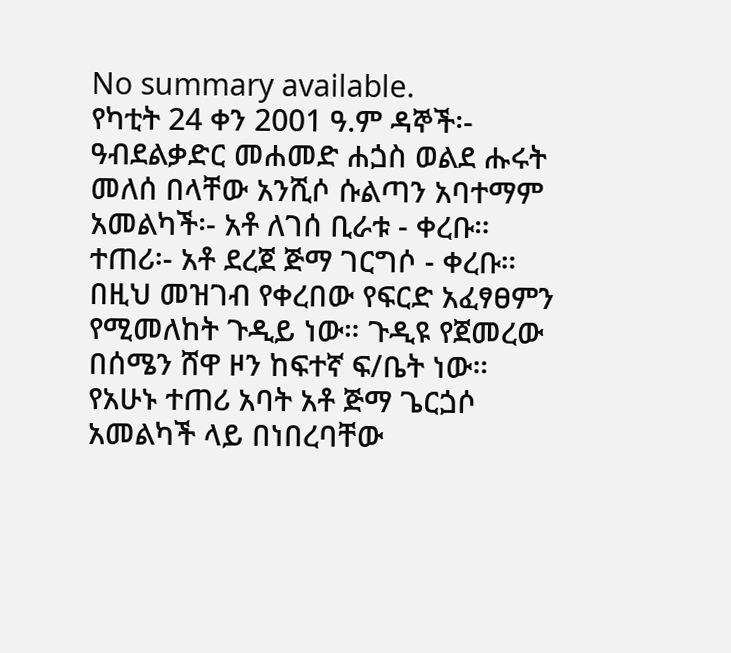No summary available.
የካቲት 24 ቀን 2001 ዓ.ም ዳኞች፡- ዓብደልቃድር መሐመድ ሐጏስ ወልደ ሑሩት መለሰ በላቸው አንሺሶ ሱልጣን አባተማም አመልካች፡- አቶ ለገሰ ቢራቱ - ቀረቡ።
ተጠሪ፡- አቶ ደረጀ ጅማ ገርግሶ - ቀረቡ።
በዚህ መዝገብ የቀረበው የፍርድ አፈፃፀምን የሚመለከት ጉዲይ ነው። ጉዲዩ የጀመረው በሰሜን ሸዋ ዞን ከፍተኛ ፍ/ቤት ነው።
የአሁኑ ተጠሪ አባት አቶ ጅማ ጌርጏሶ አመልካች ላይ በነበረባቸው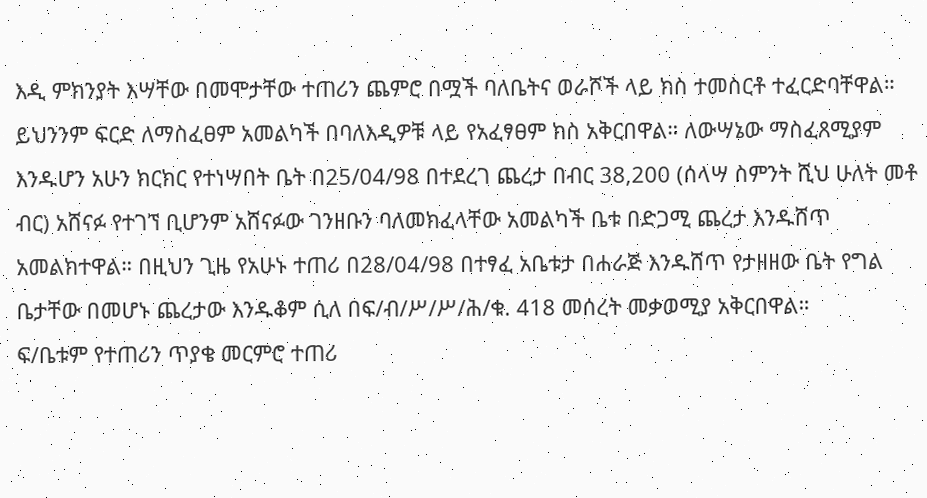እዲ ምክንያት እሣቸው በመሞታቸው ተጠሪን ጨምሮ በሟች ባለቤትና ወራሾች ላይ ክስ ተመስርቶ ተፈርድባቸዋል። ይህንንም ፍርድ ለማስፈፀም አመልካች በባለእዲዎቹ ላይ የአፈፃፀም ክስ አቅርበዋል። ለውሣኔው ማስፈጸሚያም እንዱሆን አሁን ክርክር የተነሣበት ቤት በ25/04/98 በተደረገ ጨረታ በብር 38,200 (ሰላሣ ስምንት ሺህ ሁለት መቶ ብር) አሸናፉ የተገኘ ቢሆንም አሸናፉው ገንዘቡን ባለመክፈላቸው አመልካች ቤቱ በድጋሚ ጨረታ እንዱሸጥ አመልክተዋል። በዚህን ጊዜ የአሁኑ ተጠሪ በ28/04/98 በተፃፈ አቤቱታ በሐራጅ እንዱሸጥ የታዘዘው ቤት የግል ቤታቸው በመሆኑ ጨረታው እንዱቆም ሲለ በፍ/ብ/ሥ/ሥ/ሕ/ቁ. 418 መሰረት መቃወሚያ አቅርበዋል።
ፍ/ቤቱም የተጠሪን ጥያቄ መርምሮ ተጠሪ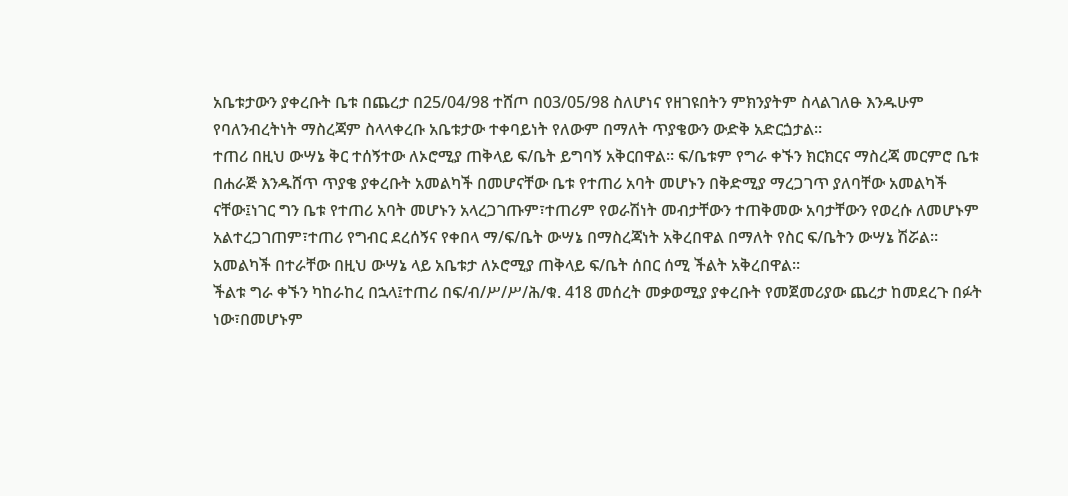አቤቱታውን ያቀረቡት ቤቱ በጨረታ በ25/04/98 ተሸጦ በ03/05/98 ስለሆነና የዘገዩበትን ምክንያትም ስላልገለፁ እንዱሁም የባለንብረትነት ማስረጃም ስላላቀረቡ አቤቱታው ተቀባይነት የለውም በማለት ጥያቄውን ውድቅ አድርጏታል።
ተጠሪ በዚህ ውሣኔ ቅር ተሰኝተው ለኦሮሚያ ጠቅላይ ፍ/ቤት ይግባኝ አቅርበዋል። ፍ/ቤቱም የግራ ቀኙን ክርክርና ማስረጃ መርምሮ ቤቱ በሐራጅ እንዱሸጥ ጥያቄ ያቀረቡት አመልካች በመሆናቸው ቤቱ የተጠሪ አባት መሆኑን በቅድሚያ ማረጋገጥ ያለባቸው አመልካች ናቸው፤ነገር ግን ቤቱ የተጠሪ አባት መሆኑን አላረጋገጡም፣ተጠሪም የወራሽነት መብታቸውን ተጠቅመው አባታቸውን የወረሱ ለመሆኑም አልተረጋገጠም፣ተጠሪ የግብር ደረሰኝና የቀበላ ማ/ፍ/ቤት ውሣኔ በማስረጃነት አቅረበዋል በማለት የስር ፍ/ቤትን ውሣኔ ሽሯል።
አመልካች በተራቸው በዚህ ውሣኔ ላይ አቤቱታ ለኦሮሚያ ጠቅላይ ፍ/ቤት ሰበር ሰሚ ችልት አቅረበዋል።
ችልቱ ግራ ቀኙን ካከራከረ በኋላ፤ተጠሪ በፍ/ብ/ሥ/ሥ/ሕ/ቁ. 418 መሰረት መቃወሚያ ያቀረቡት የመጀመሪያው ጨረታ ከመደረጉ በፉት ነው፣በመሆኑም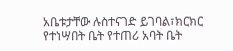አቤቱታቸው ሉስተናገድ ይገባል፣ክርክር የተነሣበት ቤት የተጠሪ አባት ቤት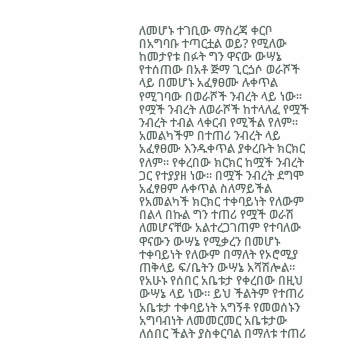ለመሆኑ ተገቢው ማስረጃ ቀርቦ በአግባቡ ተጣርቷል ወይ? የሚለው ከመታየቱ በፉት ግን ዋናው ውሣኔ የተሰጠው በአቶ ጅማ ጊርጏሶ ወራሾች ላይ በመሆኑ አፈፃፀሙ ሉቀጥል የሚገባው በወራሾች ንብረት ላይ ነው። የሟች ንብረት ለወራሾች ከተላለፈ የሟች ንብረት ተብል ላቀርብ የሚችል የለም። አመልካችም በተጠሪ ንብረት ላይ አፈፃፀሙ እንዱቀጥል ያቀረቡት ክርክር የለም። የቀረበው ክርክር ከሟች ንብረት ጋር የተያያዘ ነው። በሟች ንብረት ደግሞ አፈፃፀም ሉቀጥል ስለማይችል የአመልካች ክርክር ተቀባይነት የለውም በልላ በኩል ግን ተጠሪ የሟች ወራሽ ለመሆናቸው አልተረጋገጠም የተባለው ዋናውን ውሣኔ የሚቃረን በመሆኑ ተቀባይነት የለውም በማለት የኦሮሚያ ጠቅላይ ፍ/ቤትን ውሣኔ አሻሽሎል።
የአሁኑ የሰበር አቤቱታ የቀረበው በዚህ ውሣኔ ላይ ነው። ይህ ችልትም የተጠሪ አቤቱታ ተቀባይነት አግኝቶ የመወሰኑን አግባብነት ለመመርመር አቤቱታው ለሰበር ችልት ያስቀርባል በማለቱ ተጠሪ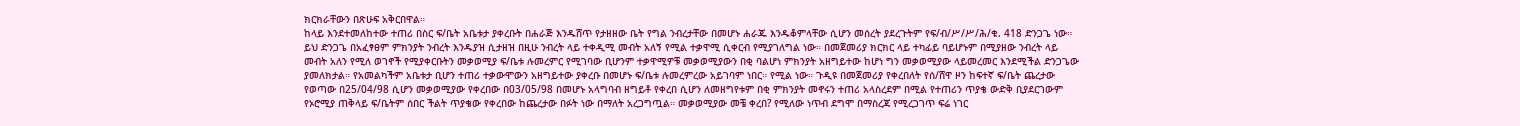ክርክራቸውን በጽሁፍ አቅርበዋል።
ከላይ እንደተመለከተው ተጠሪ በስር ፍ/ቤት አቤቱታ ያቀረቡት በሐራጅ እንዱሸጥ የታዘዘው ቤት የግል ንብረታቸው በመሆኑ ሐራጁ እንዱቆምላቸው ሲሆን መሰረት ያደረጉትም የፍ/ብ/ሥ/ሥ/ሕ/ቁ. 418 ድንጋጌ ነው። ይህ ድንጋጌ በአፈፃፀም ምክንያት ንብረት እንዱያዝ ሲታዘዝ በዚሁ ንብረት ላይ ተቀዲሚ መብት አለኝ የሚል ተቃዋሚ ሲቀርብ የሚያገለግል ነው። በመጀመሪያ ክርክር ላይ ተካፊይ ባይሆኑም በሚያዘው ንብረት ላይ መብት አለን የሚለ ወገኖች የሚያቀርቡትን መቃወሚያ ፍ/ቤቱ ሉመረምር የሚገባው ቢሆንም ተቃዋሚዎቹ መቃወሚያውን በቂ ባልሆነ ምክንያት አዘግይተው ከሆነ ግን መቃወሚያው ላይመረመር እንደሚችል ድንጋጌው ያመለክታል። የአመልካችም አቤቱታ ቢሆን ተጠሪ ተቃውሞውን አዘግይተው ያቀረቡ በመሆኑ ፍ/ቤቱ ሉመረምረው አይገባም ነበር። የሚል ነው። ጉዲዩ በመጀመሪያ የቀረበለት የሰ/ሸዋ ዞን ከፍተኛ ፍ/ቤት ጨረታው የወጣው በ25/04/98 ሲሆን መቃወሚያው የቀረበው በ03/05/98 በመሆኑ አላግባብ ዘግይቶ የቀረበ ሲሆን ለመዘግየቱም በቂ ምክንያት መኖሩን ተጠሪ አላስረደም በሚል የተጠሪን ጥያቄ ውድቅ ቢያደርገውም የኦሮሚያ ጠቅላይ ፍ/ቤትም ሰበር ችልት ጥያቄው የቀረበው ከጨረታው በፉት ነው በማለት አረጋግጧል። መቃወሚያው መቼ ቀረበ? የሚለው ነጥብ ደግሞ በማስረጃ የሚረጋገጥ ፍሬ ነገር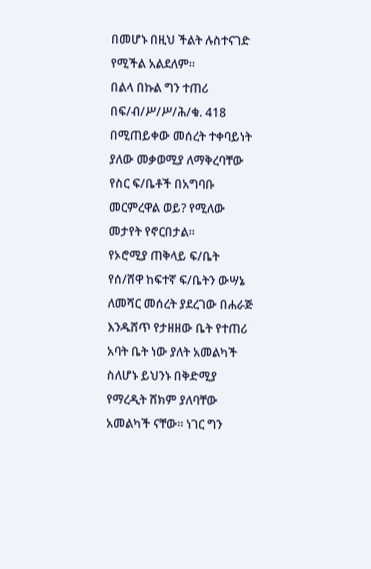በመሆኑ በዚህ ችልት ሉስተናገድ የሚችል አልደለም።
በልላ በኩል ግን ተጠሪ በፍ/ብ/ሥ/ሥ/ሕ/ቁ. 418 በሚጠይቀው መሰረት ተቀባይነት ያለው መቃወሚያ ለማቅረባቸው የስር ፍ/ቤቶች በአግባቡ መርምረዋል ወይ? የሚለው መታየት የኖርበታል።
የኦሮሚያ ጠቅላይ ፍ/ቤት የሰ/ሸዋ ከፍተኛ ፍ/ቤትን ውሣኔ ለመሻር መሰረት ያደረገው በሐራጅ እንዱሸጥ የታዘዘው ቤት የተጠሪ አባት ቤት ነው ያለት አመልካች ስለሆኑ ይህንኑ በቅድሚያ የማረዲት ሸክም ያለባቸው አመልካች ናቸው። ነገር ግን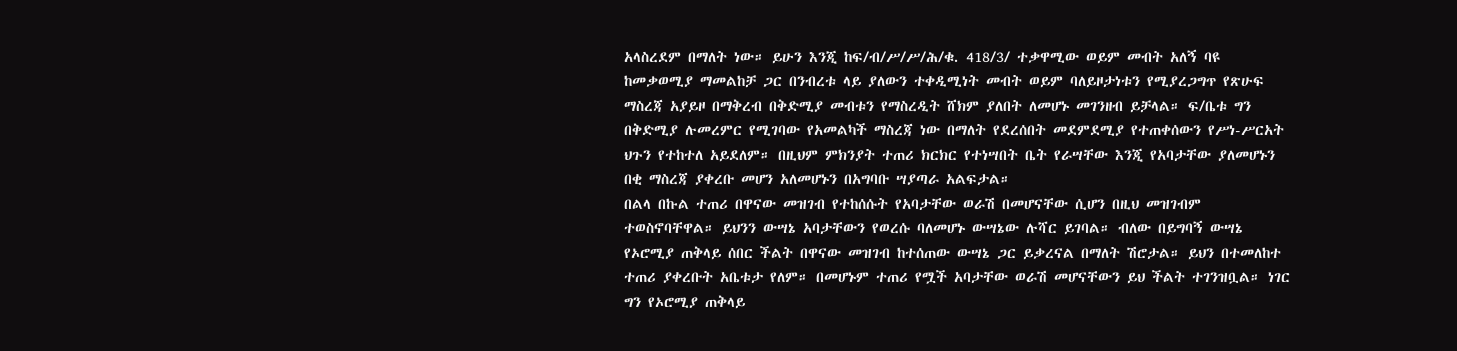አላስረደም በማለት ነው። ይሁን እንጂ ከፍ/ብ/ሥ/ሥ/ሕ/ቁ. 418/3/ ተቃዋሚው ወይም መብት አለኝ ባዩ ከመቃወሚያ ማመልከቻ ጋር በንብረቱ ላይ ያለውን ተቀዲሚነት መብት ወይም ባለይዞታነቱን የሚያረጋግጥ የጽሁፍ ማስረጃ አያይዞ በማቅረብ በቅድሚያ መብቱን የማስረዲት ሸክም ያለበት ለመሆኑ መገንዘብ ይቻላል። ፍ/ቤቱ ግን በቅድሚያ ሉመረምር የሚገባው የአመልካች ማስረጃ ነው በማለት የደረሰበት መደምደሚያ የተጠቀሰውን የሥነ-ሥርአት ህጉን የተከተለ አይደለም። በዚህም ምክንያት ተጠሪ ክርክር የተነሣበት ቤት የራሣቸው እንጂ የአባታቸው ያለመሆኑን በቂ ማስረጃ ያቀረቡ መሆን አለመሆኑን በአግባቡ ሣያጣራ አልፍታል።
በልላ በኩል ተጠሪ በዋናው መዝገብ የተከሰሱት የአባታቸው ወራሽ በመሆናቸው ሲሆን በዚህ መዝገብም ተወስኖባቸዋል። ይህንን ውሣኔ አባታቸውን የወረሱ ባለመሆኑ ውሣኔው ሉሻር ይገባል። ብለው በይግባኝ ውሣኔ የኦሮሚያ ጠቅላይ ሰበር ችልት በዋናው መዝገብ ከተሰጠው ውሣኔ ጋር ይቃረናል በማለት ሽሮታል። ይህን በተመለከተ ተጠሪ ያቀረቡት አቤቱታ የለም። በመሆኑም ተጠሪ የሟች አባታቸው ወራሽ መሆናቸውን ይህ ችልት ተገንዝቧል። ነገር ግን የኦሮሚያ ጠቅላይ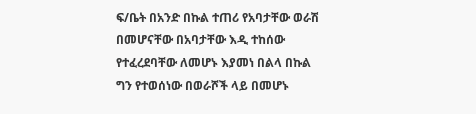ፍ/ቤት በአንድ በኩል ተጠሪ የአባታቸው ወራሽ በመሆናቸው በአባታቸው እዲ ተከሰው የተፈረደባቸው ለመሆኑ እያመነ በልላ በኩል ግን የተወሰነው በወራሾች ላይ በመሆኑ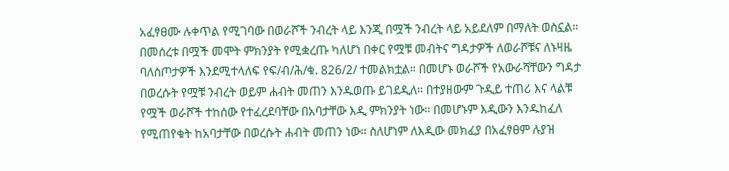አፈፃፀሙ ሉቀጥል የሚገባው በወራሾች ንብረት ላይ እንጂ በሟች ንብረት ላይ አይደለም በማለት ወስኗል።
በመሰረቱ በሟች መሞት ምክንያት የሚቋረጡ ካለሆነ በቀር የሟቹ መብትና ግዳታዎች ለወራሾቹና ለኑዛዜ ባለስጦታዎች እንደሚተላለፍ የፍ/ብ/ሕ/ቁ. 826/2/ ተመልክቷል። በመሆኑ ወራሾች የአውራሻቸውን ግዳታ በወረሱት የሟቹ ንብረት ወይም ሐብት መጠን እንዱወጡ ይገደዲለ። በተያዘውም ጉዲይ ተጠሪ እና ላልቹ የሟች ወራሾች ተከሰው የተፈረደባቸው በአባታቸው እዲ ምክንያት ነው። በመሆኑም እዲውን እንዱከፈለ የሚጠየቁት ከአባታቸው በወረሱት ሐብት መጠን ነው። ስለሆነም ለእዲው መክፈያ በአፈፃፀም ሉያዝ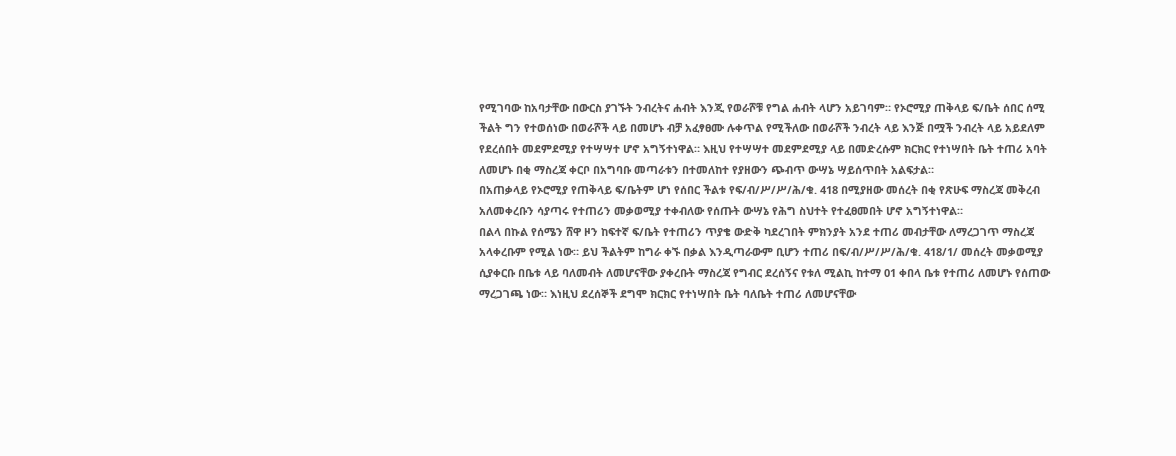የሚገባው ከአባታቸው በውርስ ያገኙት ንብረትና ሐብት እንጂ የወራሾቹ የግል ሐብት ላሆን አይገባም። የኦሮሚያ ጠቅላይ ፍ/ቤት ሰበር ሰሚ ችልት ግን የተወሰነው በወራሾች ላይ በመሆኑ ብቻ አፈፃፀሙ ሉቀጥል የሚችለው በወራሾች ንብረት ላይ እንጅ በሟች ንብረት ላይ አይደለም የደረሰበት መደምደሚያ የተሣሣተ ሆኖ አግኝተነዋል። እዚህ የተሣሣተ መደምደሚያ ላይ በመድረሱም ክርክር የተነሣበት ቤት ተጠሪ አባት ለመሆኑ በቂ ማስረጃ ቀርቦ በአግባቡ መጣራቱን በተመለከተ የያዘውን ጭብጥ ውሣኔ ሣይሰጥበት አልፍታል።
በአጠቃላይ የኦሮሚያ የጠቅላይ ፍ/ቤትም ሆነ የሰበር ችልቱ የፍ/ብ/ሥ/ሥ/ሕ/ቁ. 418 በሚያዘው መሰረት በቂ የጽሁፍ ማስረጃ መቅረብ አለመቀረቡን ሳያጣሩ የተጠሪን መቃወሚያ ተቀብለው የሰጡት ውሣኔ የሕግ ስህተት የተፈፀመበት ሆኖ አግኝተነዋል።
በልላ በኩል የሰሜን ሸዋ ዞን ከፍተኛ ፍ/ቤት የተጠሪን ጥያቄ ውድቅ ካደረገበት ምክንያት አንደ ተጠሪ መብታቸው ለማረጋገጥ ማስረጃ አላቀረቡም የሚል ነው። ይህ ችልትም ከግራ ቀኙ በቃል እንዲጣራውም ቢሆን ተጠሪ በፍ/ብ/ሥ/ሥ/ሕ/ቁ. 418/1/ መሰረት መቃወሚያ ሲያቀርቡ በቤቱ ላይ ባለመብት ለመሆናቸው ያቀረቡት ማስረጃ የግብር ደረሰኝና የቱለ ሚልኪ ከተማ 01 ቀበላ ቤቱ የተጠሪ ለመሆኑ የሰጠው ማረጋገጫ ነው። እነዚህ ደረሰኞች ደግሞ ክርክር የተነሣበት ቤት ባለቤት ተጠሪ ለመሆናቸው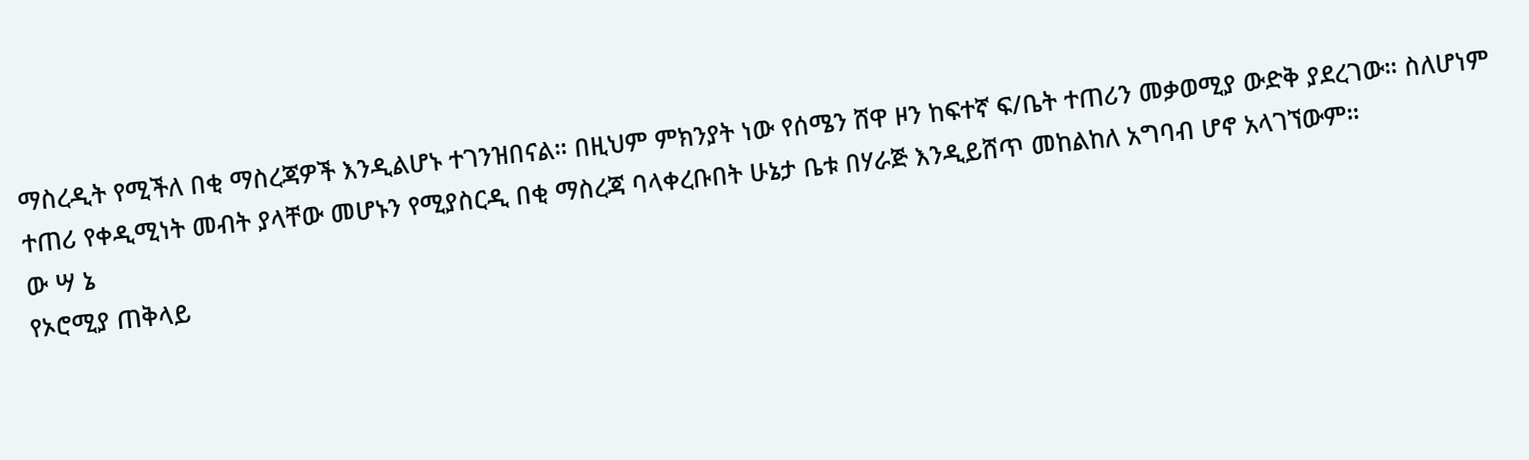ማስረዲት የሚችለ በቂ ማስረጃዎች እንዲልሆኑ ተገንዝበናል። በዚህም ምክንያት ነው የሰሜን ሸዋ ዞን ከፍተኛ ፍ/ቤት ተጠሪን መቃወሚያ ውድቅ ያደረገው። ስለሆነም ተጠሪ የቀዲሚነት መብት ያላቸው መሆኑን የሚያስርዲ በቂ ማስረጃ ባላቀረቡበት ሁኔታ ቤቱ በሃራጅ እንዲይሸጥ መከልከለ አግባብ ሆኖ አላገኘውም።
ው ሣ ኔ
የኦሮሚያ ጠቅላይ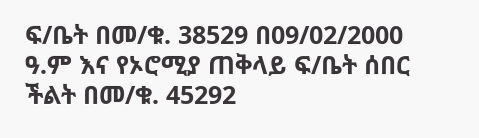ፍ/ቤት በመ/ቁ. 38529 በ09/02/2000 ዓ.ም እና የኦሮሚያ ጠቅላይ ፍ/ቤት ሰበር ችልት በመ/ቁ. 45292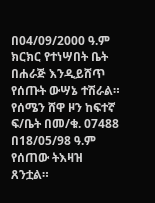በ04/09/2000 ዓ.ም ክርክር የተነሣበት ቤት በሐራጅ እንዲይሸጥ የሰጡት ውሣኔ ተሽራል።
የሰሜን ሸዋ ዞን ከፍተኛ ፍ/ቤት በመ/ቁ. 07488 በ18/05/98 ዓ.ም የሰጠው ትእዛዝ ጸንቷል።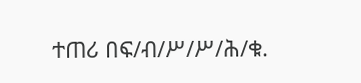ተጠሪ በፍ/ብ/ሥ/ሥ/ሕ/ቁ.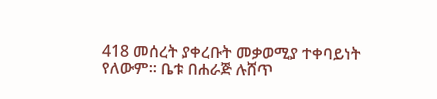418 መሰረት ያቀረቡት መቃወሚያ ተቀባይነት የለውም። ቤቱ በሐራጅ ሉሸጥ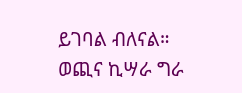ይገባል ብለናል።
ወጪና ኪሣራ ግራ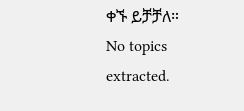ቀኙ ይቻቻለ።
No topics extracted.